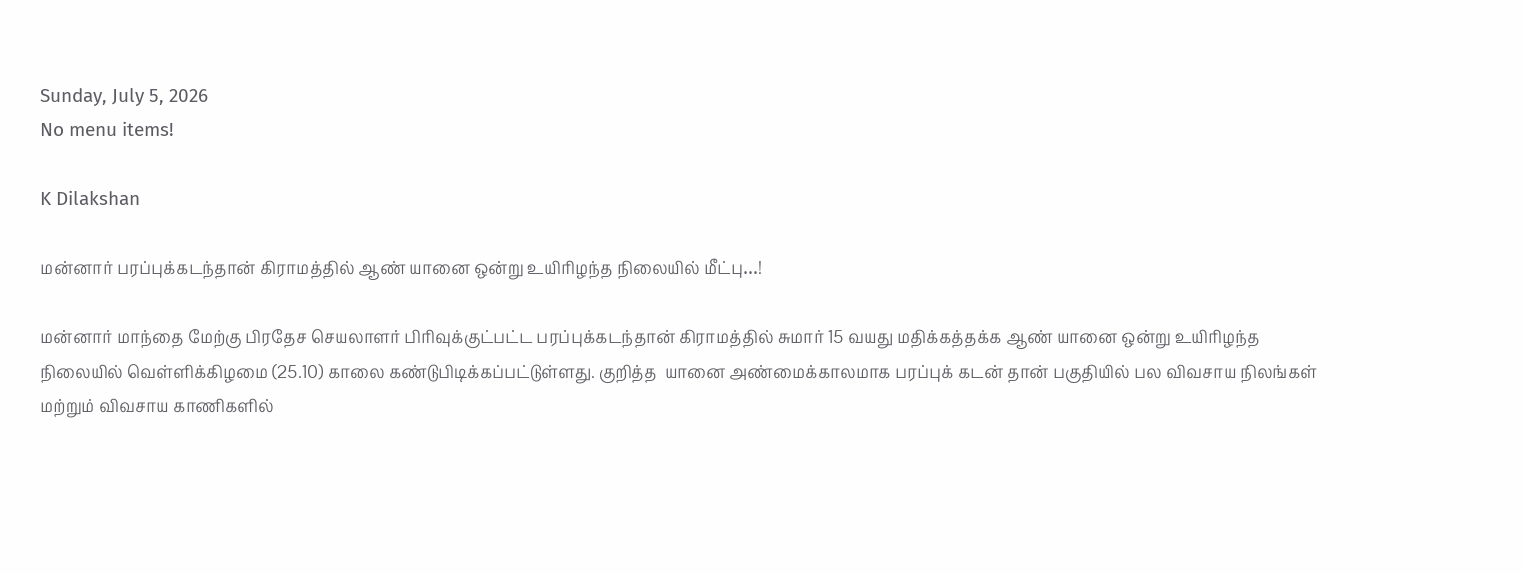Sunday, July 5, 2026
No menu items!

K Dilakshan

மன்னார் பரப்புக்கடந்தான் கிராமத்தில் ஆண் யானை ஒன்று உயிரிழந்த நிலையில் மீட்பு…!

மன்னார் மாந்தை மேற்கு பிரதேச செயலாளர் பிரிவுக்குட்பட்ட பரப்புக்கடந்தான் கிராமத்தில் சுமார் 15 வயது மதிக்கத்தக்க ஆண் யானை ஒன்று உயிரிழந்த நிலையில் வெள்ளிக்கிழமை (25.10) காலை கண்டுபிடிக்கப்பட்டுள்ளது. குறித்த  யானை அண்மைக்காலமாக பரப்புக் கடன் தான் பகுதியில் பல விவசாய நிலங்கள் மற்றும் விவசாய காணிகளில்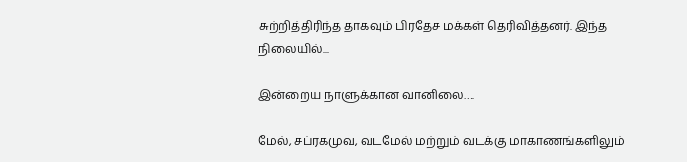சுற்றித்திரிந்த தாகவும் பிரதேச மக்கள் தெரிவித்தனர். இந்த நிலையில்...

இன்றைய நாளுக்கான வானிலை….

மேல், சப்ரகமுவ, வடமேல் மற்றும் வடக்கு மாகாணங்களிலும்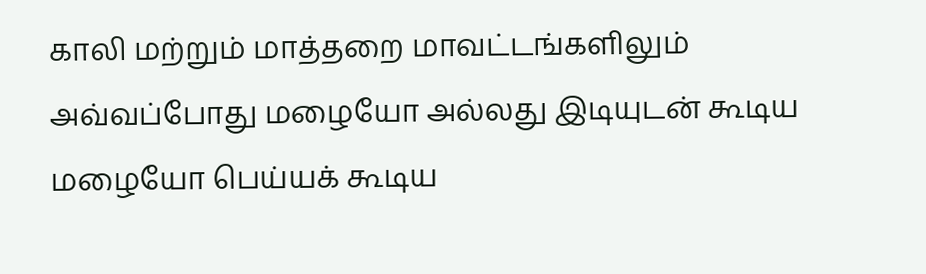காலி மற்றும் மாத்தறை மாவட்டங்களிலும் அவ்வப்போது மழையோ அல்லது இடியுடன் கூடிய மழையோ பெய்யக் கூடிய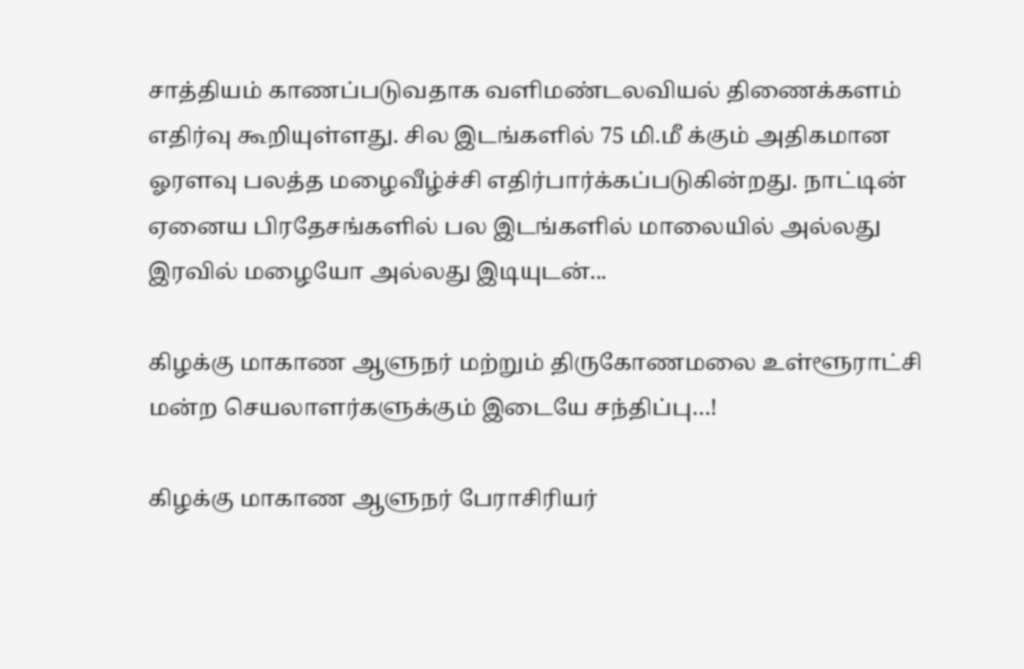சாத்தியம் காணப்படுவதாக வளிமண்டலவியல் திணைக்களம் எதிர்வு கூறியுள்ளது. சில இடங்களில் 75 மி.மீ க்கும் அதிகமான ஓரளவு பலத்த மழைவீழ்ச்சி எதிர்பார்க்கப்படுகின்றது. நாட்டின் ஏனைய பிரதேசங்களில் பல இடங்களில் மாலையில் அல்லது இரவில் மழையோ அல்லது இடியுடன்...

கிழக்கு மாகாண ஆளுநர் மற்றும் திருகோணமலை உள்ளூராட்சி மன்ற செயலாளர்களுக்கும் இடையே சந்திப்பு…!

கிழக்கு மாகாண ஆளுநர் பேராசிரியர்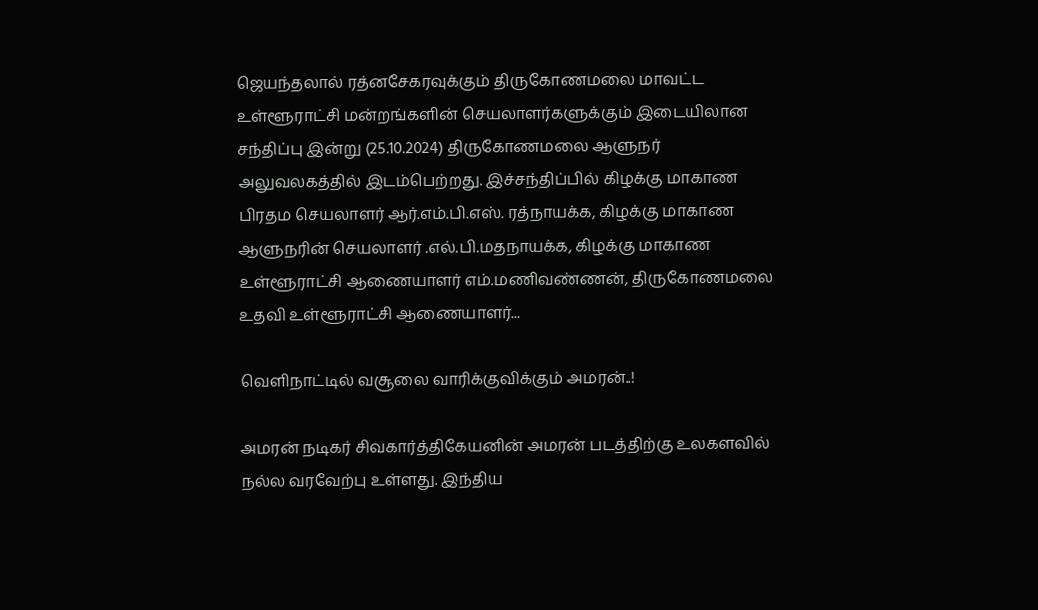ஜெயந்தலால் ரத்னசேகரவுக்கும் திருகோணமலை மாவட்ட உள்ளூராட்சி மன்றங்களின் செயலாளர்களுக்கும் இடையிலான சந்திப்பு இன்று (25.10.2024) திருகோணமலை ஆளுநர் அலுவலகத்தில் இடம்பெற்றது. இச்சந்திப்பில் கிழக்கு மாகாண பிரதம செயலாளர் ஆர்.எம்.பி.எஸ். ரத்நாயக்க, கிழக்கு மாகாண ஆளுநரின் செயலாளர் .எல்.பி.மதநாயக்க, கிழக்கு மாகாண உள்ளூராட்சி ஆணையாளர் எம்.மணிவண்ணன், திருகோணமலை உதவி உள்ளூராட்சி ஆணையாளர்...

வெளிநாட்டில் வசூலை வாரிக்குவிக்கும் அமரன்..!

அமரன் நடிகர் சிவகார்த்திகேயனின் அமரன் படத்திற்கு உலகளவில் நல்ல வரவேற்பு உள்ளது. இந்திய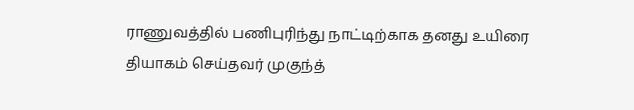ராணுவத்தில் பணிபுரிந்து நாட்டிற்காக தனது உயிரை தியாகம் செய்தவர் முகுந்த்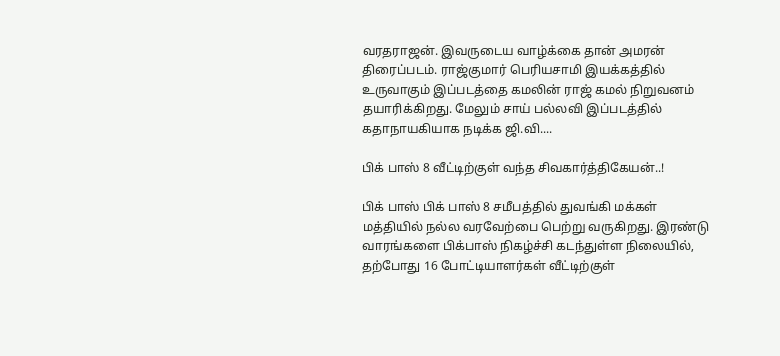வரதராஜன். இவருடைய வாழ்க்கை தான் அமரன் திரைப்படம். ராஜ்குமார் பெரியசாமி இயக்கத்தில் உருவாகும் இப்படத்தை கமலின் ராஜ் கமல் நிறுவனம் தயாரிக்கிறது. மேலும் சாய் பல்லவி இப்படத்தில் கதாநாயகியாக நடிக்க ஜி.வி....

பிக் பாஸ் 8 வீட்டிற்குள் வந்த சிவகார்த்திகேயன்..!

பிக் பாஸ் பிக் பாஸ் 8 சமீபத்தில் துவங்கி மக்கள் மத்தியில் நல்ல வரவேற்பை பெற்று வருகிறது. இரண்டு வாரங்களை பிக்பாஸ் நிகழ்ச்சி கடந்துள்ள நிலையில், தற்போது 16 போட்டியாளர்கள் வீட்டிற்குள்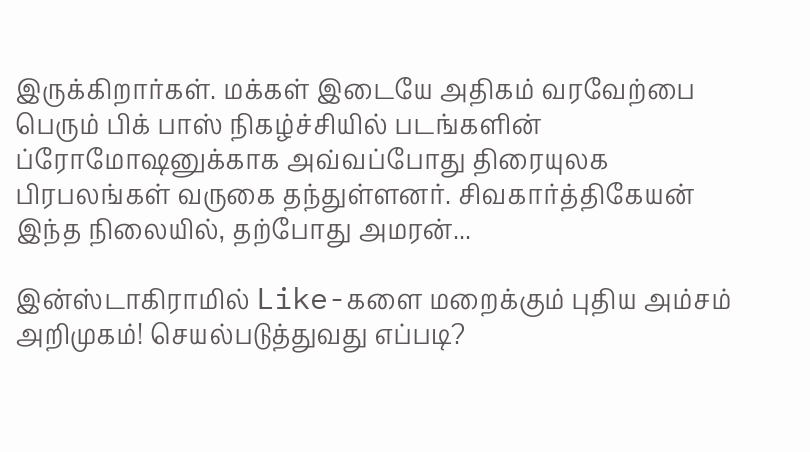இருக்கிறார்கள். மக்கள் இடையே அதிகம் வரவேற்பை பெரும் பிக் பாஸ் நிகழ்ச்சியில் படங்களின் ப்ரோமோஷனுக்காக அவ்வப்போது திரையுலக பிரபலங்கள் வருகை தந்துள்ளனர். சிவகார்த்திகேயன் இந்த நிலையில், தற்போது அமரன்...

இன்ஸ்டாகிராமில் Like-களை மறைக்கும் புதிய அம்சம் அறிமுகம்! செயல்படுத்துவது எப்படி?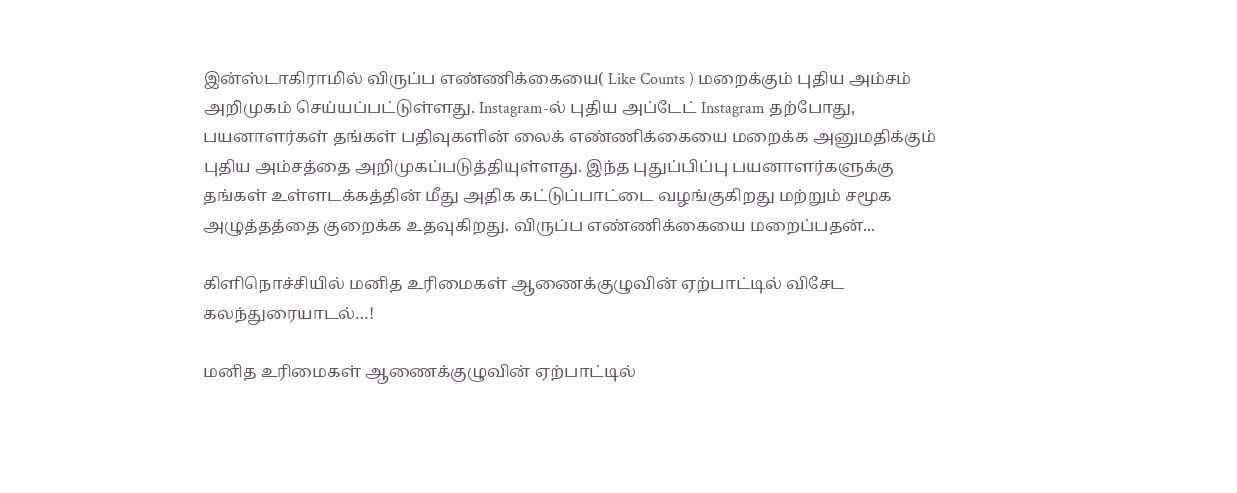இன்ஸ்டாகிராமில் விருப்ப எண்ணிக்கையை( Like Counts ) மறைக்கும் புதிய அம்சம் அறிமுகம் செய்யப்பட்டுள்ளது. Instagram-ல் புதிய அப்டேட் Instagram தற்போது, பயனாளர்கள் தங்கள் பதிவுகளின் லைக் எண்ணிக்கையை மறைக்க அனுமதிக்கும் புதிய அம்சத்தை அறிமுகப்படுத்தியுள்ளது. இந்த புதுப்பிப்பு பயனாளர்களுக்கு தங்கள் உள்ளடக்கத்தின் மீது அதிக கட்டுப்பாட்டை வழங்குகிறது மற்றும் சமூக அழுத்தத்தை குறைக்க உதவுகிறது. விருப்ப எண்ணிக்கையை மறைப்பதன்...

கிளிநொச்சியில் மனித உரிமைகள் ஆணைக்குழுவின் ஏற்பாட்டில் விசேட கலந்துரையாடல்…!

மனித உரிமைகள் ஆணைக்குழுவின் ஏற்பாட்டில்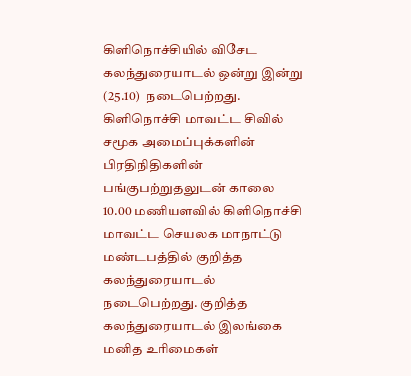கிளிநொச்சியில் விசேட கலந்துரையாடல் ஒன்று இன்று (25.10)  நடைபெற்றது. கிளிநொச்சி மாவட்ட சிவில் சமூக அமைப்புக்களின் பிரதிநிதிகளின் பங்குபற்றுதலுடன் காலை 10.00 மணியளவில் கிளிநொச்சி மாவட்ட செயலக மாநாட்டு மண்டபத்தில் குறித்த கலந்துரையாடல் நடைபெற்றது. குறித்த கலந்துரையாடல் இலங்கை மனித உரிமைகள்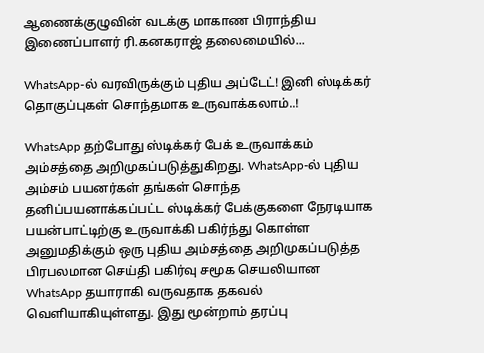ஆணைக்குழுவின் வடக்கு மாகாண பிராந்திய இணைப்பாளர் ரி.கனகராஜ் தலைமையில்...

WhatsApp-ல் வரவிருக்கும் புதிய அப்டேட்! இனி ஸ்டிக்கர் தொகுப்புகள் சொந்தமாக உருவாக்கலாம்..!

WhatsApp தற்போது ஸ்டிக்கர் பேக் உருவாக்கம் அம்சத்தை அறிமுகப்படுத்துகிறது. WhatsApp-ல் புதிய அம்சம் பயனர்கள் தங்கள் சொந்த தனிப்பயனாக்கப்பட்ட ஸ்டிக்கர் பேக்குகளை நேரடியாக பயன்பாட்டிற்கு உருவாக்கி பகிர்ந்து கொள்ள அனுமதிக்கும் ஒரு புதிய அம்சத்தை அறிமுகப்படுத்த பிரபலமான செய்தி பகிர்வு சமூக செயலியான WhatsApp தயாராகி வருவதாக தகவல் வெளியாகியுள்ளது. இது மூன்றாம் தரப்பு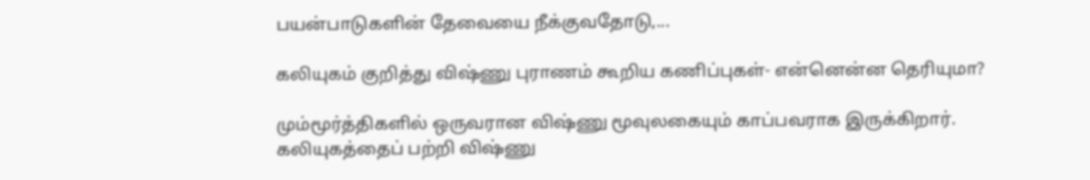பயன்பாடுகளின் தேவையை நீக்குவதோடு,...

கலியுகம் குறித்து விஷ்ணு புராணம் கூறிய கணிப்புகள்- என்னென்ன தெரியுமா?

மும்மூர்த்திகளில் ஒருவரான விஷ்ணு மூவுலகையும் காப்பவராக இருக்கிறார். கலியுகத்தைப் பற்றி விஷ்ணு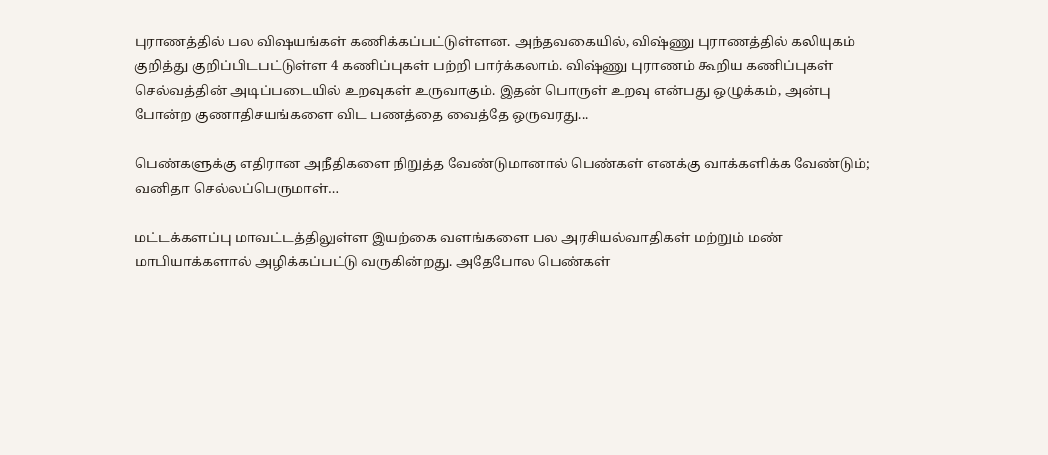புராணத்தில் பல விஷயங்கள் கணிக்கப்பட்டுள்ளன. அந்தவகையில், விஷ்ணு புராணத்தில் கலியுகம் குறித்து குறிப்பிடபட்டுள்ள 4 கணிப்புகள் பற்றி பார்க்கலாம். விஷ்ணு புராணம் கூறிய கணிப்புகள் செல்வத்தின் அடிப்படையில் உறவுகள் உருவாகும். இதன் பொருள் உறவு என்பது ஒழுக்கம், அன்பு போன்ற குணாதிசயங்களை விட பணத்தை வைத்தே ஒருவரது...

பெண்களுக்கு எதிரான அநீதிகளை நிறுத்த வேண்டுமானால் பெண்கள் எனக்கு வாக்களிக்க வேண்டும்; வனிதா செல்லப்பெருமாள்…

மட்டக்களப்பு மாவட்டத்திலுள்ள இயற்கை வளங்களை பல அரசியல்வாதிகள் மற்றும் மண் மாபியாக்களால் அழிக்கப்பட்டு வருகின்றது. அதேபோல பெண்கள்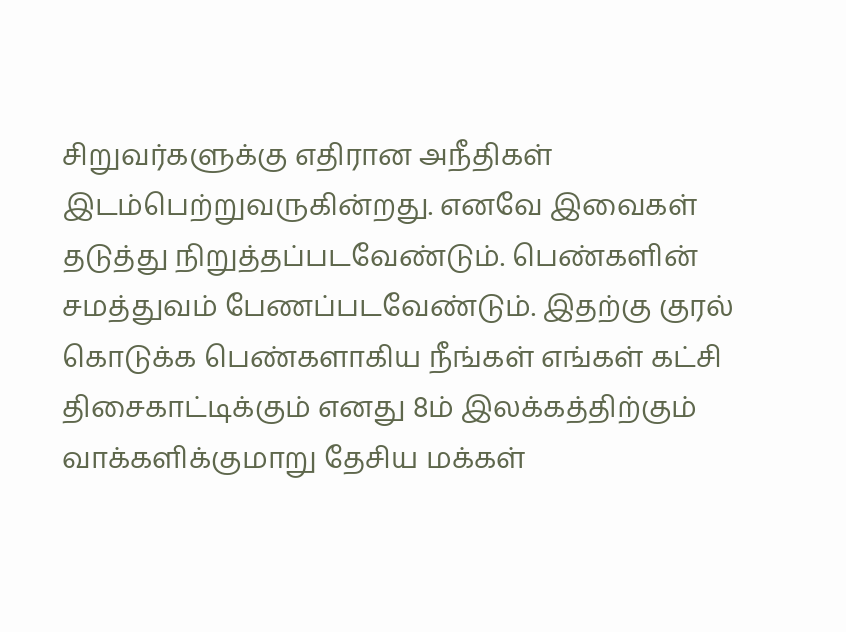சிறுவர்களுக்கு எதிரான அநீதிகள் இடம்பெற்றுவருகின்றது. எனவே இவைகள் தடுத்து நிறுத்தப்படவேண்டும். பெண்களின் சமத்துவம் பேணப்படவேண்டும். இதற்கு குரல் கொடுக்க பெண்களாகிய நீங்கள் எங்கள் கட்சி திசைகாட்டிக்கும் எனது 8ம் இலக்கத்திற்கும் வாக்களிக்குமாறு தேசிய மக்கள்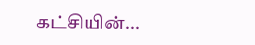கட்சியின்...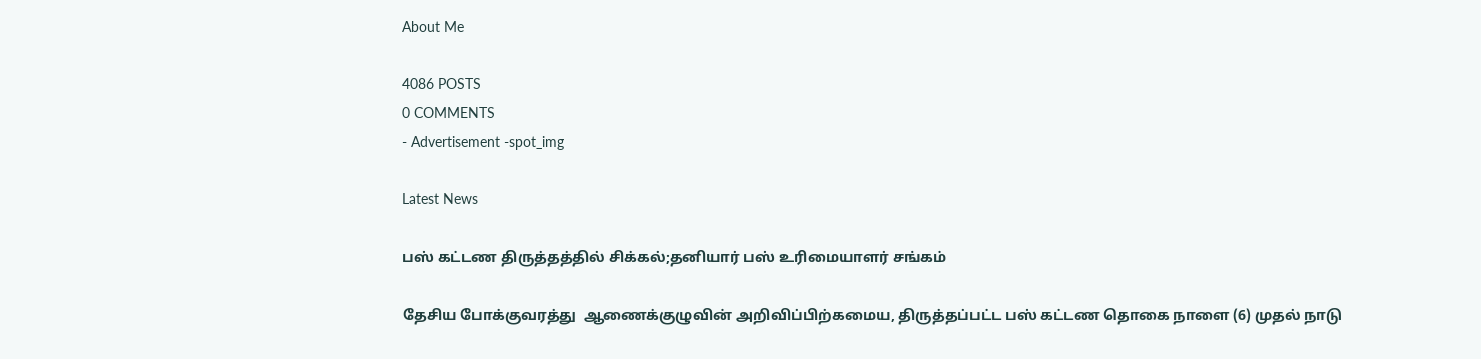About Me

4086 POSTS
0 COMMENTS
- Advertisement -spot_img

Latest News

பஸ் கட்டண திருத்தத்தில் சிக்கல்;தனியார் பஸ் உரிமையாளர் சங்கம்

தேசிய போக்குவரத்து  ஆணைக்குழுவின் அறிவிப்பிற்கமைய, திருத்தப்பட்ட பஸ் கட்டண தொகை நாளை (6) முதல் நாடு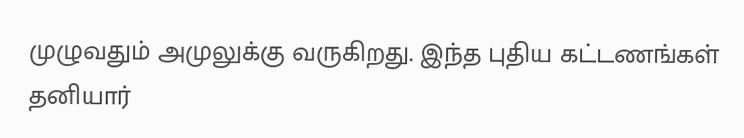முழுவதும் அமுலுக்கு வருகிறது. இந்த புதிய கட்டணங்கள் தனியார்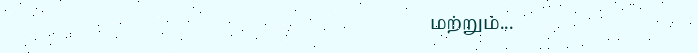மற்றும்...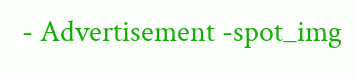- Advertisement -spot_img